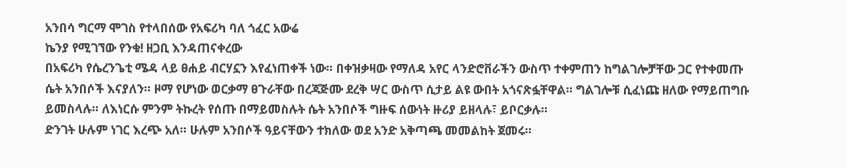አንበሳ ግርማ ሞገስ የተላበሰው የአፍሪካ ባለ ጎፈር አውሬ
ኬንያ የሚገኘው የንቁ! ዘጋቢ እንዳጠናቀረው
በአፍሪካ የሴረንጌቲ ሜዳ ላይ ፀሐይ ብርሃኗን እየፈነጠቀች ነው። በቀዝቃዛው የማለዳ አየር ላንድሮቨራችን ውስጥ ተቀምጠን ከግልገሎቻቸው ጋር የተቀመጡ ሴት አንበሶች እናያለን። ዞማ የሆነው ወርቃማ ፀጉራቸው በረጃጅሙ ደረቅ ሣር ውስጥ ሲታይ ልዩ ውበት አጎናጽፏቸዋል። ግልገሎቹ ሲፈነጩ ዘለው የማይጠግቡ ይመስላሉ። ለእነርሱ ምንም ትኩረት የሰጡ በማይመስሉት ሴት አንበሶች ግዙፍ ሰውነት ዙሪያ ይዘላሉ፣ ይቦርቃሉ።
ድንገት ሁሉም ነገር እረጭ አለ። ሁሉም አንበሶች ዓይናቸውን ተክለው ወደ አንድ አቅጣጫ መመልከት ጀመሩ።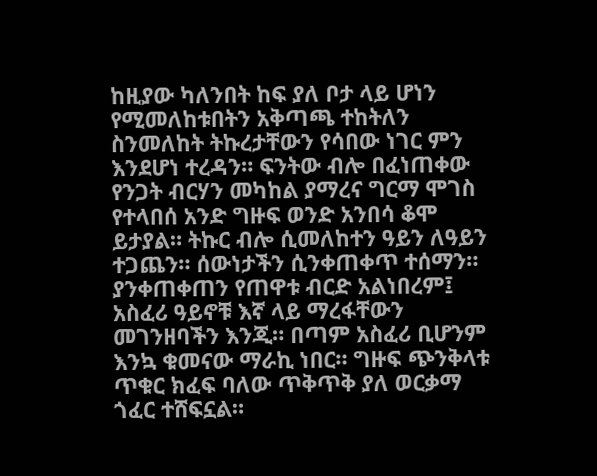ከዚያው ካለንበት ከፍ ያለ ቦታ ላይ ሆነን የሚመለከቱበትን አቅጣጫ ተከትለን ስንመለከት ትኩረታቸውን የሳበው ነገር ምን እንደሆነ ተረዳን። ፍንትው ብሎ በፈነጠቀው የንጋት ብርሃን መካከል ያማረና ግርማ ሞገስ የተላበሰ አንድ ግዙፍ ወንድ አንበሳ ቆሞ ይታያል። ትኩር ብሎ ሲመለከተን ዓይን ለዓይን ተጋጨን። ሰውነታችን ሲንቀጠቀጥ ተሰማን። ያንቀጠቀጠን የጠዋቱ ብርድ አልነበረም፤ አስፈሪ ዓይኖቹ እኛ ላይ ማረፋቸውን መገንዘባችን እንጂ። በጣም አስፈሪ ቢሆንም እንኳ ቁመናው ማራኪ ነበር። ግዙፍ ጭንቅላቱ ጥቁር ክፈፍ ባለው ጥቅጥቅ ያለ ወርቃማ ጎፈር ተሸፍኗል።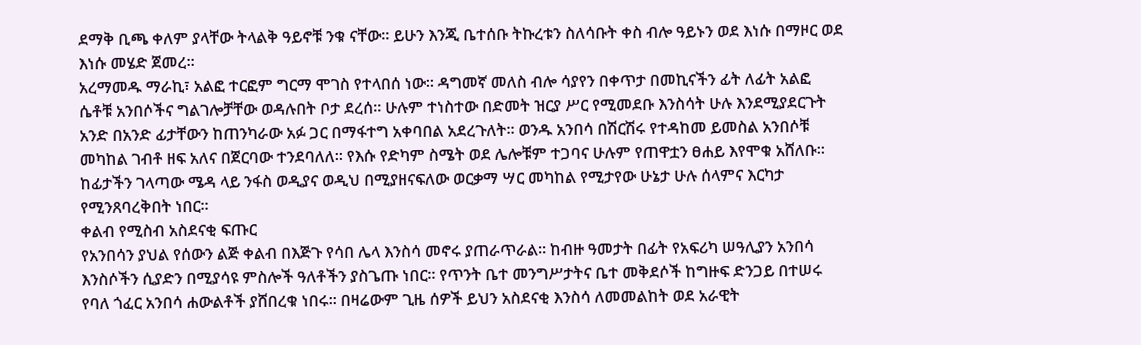ደማቅ ቢጫ ቀለም ያላቸው ትላልቅ ዓይኖቹ ንቁ ናቸው። ይሁን እንጂ ቤተሰቡ ትኩረቱን ስለሳቡት ቀስ ብሎ ዓይኑን ወደ እነሱ በማዞር ወደ እነሱ መሄድ ጀመረ።
አረማመዱ ማራኪ፣ አልፎ ተርፎም ግርማ ሞገስ የተላበሰ ነው። ዳግመኛ መለስ ብሎ ሳያየን በቀጥታ በመኪናችን ፊት ለፊት አልፎ ሴቶቹ አንበሶችና ግልገሎቻቸው ወዳሉበት ቦታ ደረሰ። ሁሉም ተነስተው በድመት ዝርያ ሥር የሚመደቡ እንስሳት ሁሉ እንደሚያደርጉት አንድ በአንድ ፊታቸውን ከጠንካራው አፉ ጋር በማፋተግ አቀባበል አደረጉለት። ወንዱ አንበሳ በሽርሽሩ የተዳከመ ይመስል አንበሶቹ መካከል ገብቶ ዘፍ አለና በጀርባው ተንደባለለ። የእሱ የድካም ስሜት ወደ ሌሎቹም ተጋባና ሁሉም የጠዋቷን ፀሐይ እየሞቁ አሸለቡ። ከፊታችን ገላጣው ሜዳ ላይ ንፋስ ወዲያና ወዲህ በሚያዘናፍለው ወርቃማ ሣር መካከል የሚታየው ሁኔታ ሁሉ ሰላምና እርካታ የሚንጸባረቅበት ነበር።
ቀልብ የሚስብ አስደናቂ ፍጡር
የአንበሳን ያህል የሰውን ልጅ ቀልብ በእጅጉ የሳበ ሌላ እንስሳ መኖሩ ያጠራጥራል። ከብዙ ዓመታት በፊት የአፍሪካ ሠዓሊያን አንበሳ እንስሶችን ሲያድን በሚያሳዩ ምስሎች ዓለቶችን ያስጌጡ ነበር። የጥንት ቤተ መንግሥታትና ቤተ መቅደሶች ከግዙፍ ድንጋይ በተሠሩ የባለ ጎፈር አንበሳ ሐውልቶች ያሸበረቁ ነበሩ። በዛሬውም ጊዜ ሰዎች ይህን አስደናቂ እንስሳ ለመመልከት ወደ አራዊት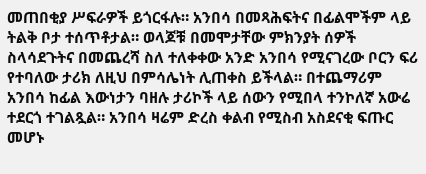መጠበቂያ ሥፍራዎች ይጎርፋሉ። አንበሳ በመጻሕፍትና በፊልሞችም ላይ ትልቅ ቦታ ተሰጥቶታል። ወላጆቹ በመሞታቸው ምክንያት ሰዎች ስላሳደጉትና በመጨረሻ ስለ ተለቀቀው አንድ አንበሳ የሚናገረው ቦርን ፍሪ የተባለው ታሪክ ለዚህ በምሳሌነት ሊጠቀስ ይችላል። በተጨማሪም አንበሳ ከፊል እውነታን ባዘሉ ታሪኮች ላይ ሰውን የሚበላ ተንኮለኛ አውሬ ተደርጎ ተገልጿል። አንበሳ ዛሬም ድረስ ቀልብ የሚስብ አስደናቂ ፍጡር መሆኑ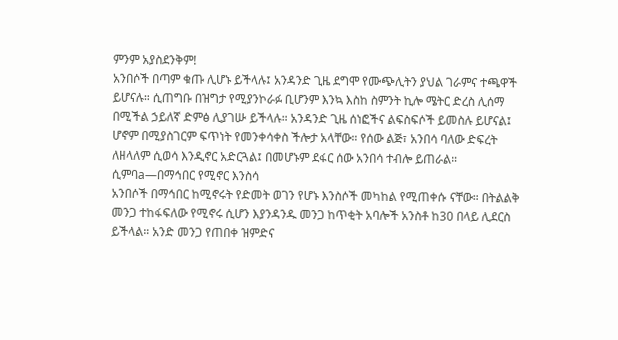ምንም አያስደንቅም!
አንበሶች በጣም ቁጡ ሊሆኑ ይችላሉ፤ አንዳንድ ጊዜ ደግሞ የሙጭሊትን ያህል ገራምና ተጫዋች ይሆናሉ። ሲጠግቡ በዝግታ የሚያንኮራፉ ቢሆንም እንኳ እስከ ስምንት ኪሎ ሜትር ድረስ ሊሰማ በሚችል ኃይለኛ ድምፅ ሊያገሡ ይችላሉ። አንዳንድ ጊዜ ሰነፎችና ልፍስፍሶች ይመስሉ ይሆናል፤ ሆኖም በሚያስገርም ፍጥነት የመንቀሳቀስ ችሎታ አላቸው። የሰው ልጅ፣ አንበሳ ባለው ድፍረት ለዘላለም ሲወሳ እንዲኖር አድርጓል፤ በመሆኑም ደፋር ሰው አንበሳ ተብሎ ይጠራል።
ሲምባa—በማኅበር የሚኖር እንስሳ
አንበሶች በማኅበር ከሚኖሩት የድመት ወገን የሆኑ እንስሶች መካከል የሚጠቀሱ ናቸው። በትልልቅ መንጋ ተከፋፍለው የሚኖሩ ሲሆን እያንዳንዱ መንጋ ከጥቂት አባሎች አንስቶ ከ30 በላይ ሊደርስ ይችላል። አንድ መንጋ የጠበቀ ዝምድና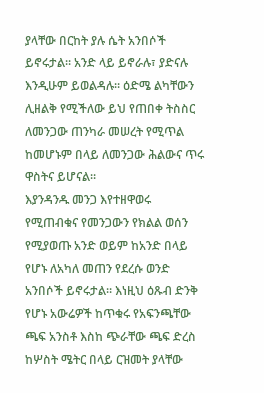ያላቸው በርከት ያሉ ሴት አንበሶች ይኖሩታል። አንድ ላይ ይኖራሉ፣ ያድናሉ እንዲሁም ይወልዳሉ። ዕድሜ ልካቸውን ሊዘልቅ የሚችለው ይህ የጠበቀ ትስስር ለመንጋው ጠንካራ መሠረት የሚጥል ከመሆኑም በላይ ለመንጋው ሕልውና ጥሩ ዋስትና ይሆናል።
እያንዳንዱ መንጋ እየተዘዋወሩ የሚጠብቁና የመንጋውን የክልል ወሰን የሚያወጡ አንድ ወይም ከአንድ በላይ የሆኑ ለአካለ መጠን የደረሱ ወንድ አንበሶች ይኖሩታል። እነዚህ ዕጹብ ድንቅ የሆኑ አውሬዎች ከጥቁሩ የአፍንጫቸው ጫፍ አንስቶ እስከ ጭራቸው ጫፍ ድረስ ከሦስት ሜትር በላይ ርዝመት ያላቸው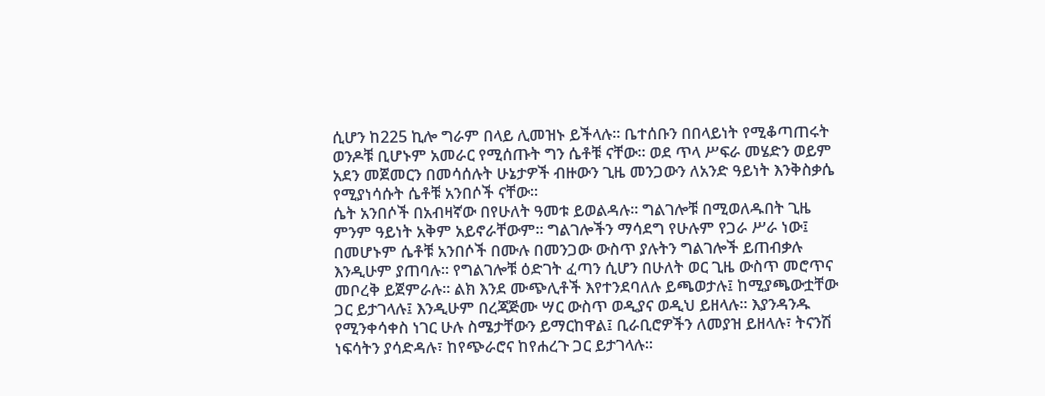ሲሆን ከ225 ኪሎ ግራም በላይ ሊመዝኑ ይችላሉ። ቤተሰቡን በበላይነት የሚቆጣጠሩት ወንዶቹ ቢሆኑም አመራር የሚሰጡት ግን ሴቶቹ ናቸው። ወደ ጥላ ሥፍራ መሄድን ወይም አደን መጀመርን በመሳሰሉት ሁኔታዎች ብዙውን ጊዜ መንጋውን ለአንድ ዓይነት እንቅስቃሴ የሚያነሳሱት ሴቶቹ አንበሶች ናቸው።
ሴት አንበሶች በአብዛኛው በየሁለት ዓመቱ ይወልዳሉ። ግልገሎቹ በሚወለዱበት ጊዜ ምንም ዓይነት አቅም አይኖራቸውም። ግልገሎችን ማሳደግ የሁሉም የጋራ ሥራ ነው፤ በመሆኑም ሴቶቹ አንበሶች በሙሉ በመንጋው ውስጥ ያሉትን ግልገሎች ይጠብቃሉ እንዲሁም ያጠባሉ። የግልገሎቹ ዕድገት ፈጣን ሲሆን በሁለት ወር ጊዜ ውስጥ መሮጥና መቦረቅ ይጀምራሉ። ልክ እንደ ሙጭሊቶች እየተንደባለሉ ይጫወታሉ፤ ከሚያጫውቷቸው ጋር ይታገላሉ፤ እንዲሁም በረጃጅሙ ሣር ውስጥ ወዲያና ወዲህ ይዘላሉ። እያንዳንዱ የሚንቀሳቀስ ነገር ሁሉ ስሜታቸውን ይማርከዋል፤ ቢራቢሮዎችን ለመያዝ ይዘላሉ፣ ትናንሽ ነፍሳትን ያሳድዳሉ፣ ከየጭራሮና ከየሐረጉ ጋር ይታገላሉ።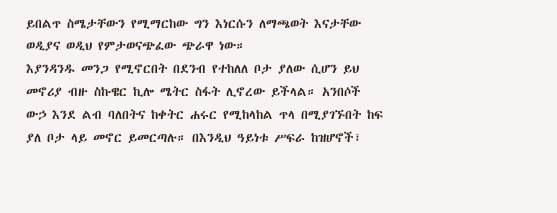ይበልጥ ስሜታቸውን የሚማርከው ግን እነርሱን ለማጫወት እናታቸው ወዲያና ወዲህ የምታወናጭፈው ጭራዋ ነው።
እያንዳንዱ መንጋ የሚኖርበት በደንብ የተከለለ ቦታ ያለው ሲሆን ይህ መኖሪያ ብዙ ስኩዌር ኪሎ ሜትር ስፋት ሊኖረው ይችላል። አንበሶች ውኃ እንደ ልብ ባለበትና ከቀትር ሐሩር የሚከላከል ጥላ በሚያገኙበት ከፍ ያለ ቦታ ላይ መኖር ይመርጣሉ። በእንዲህ ዓይነቱ ሥፍራ ከዝሆኖች፣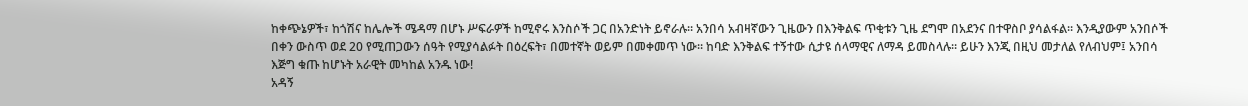ከቀጭኔዎች፣ ከጎሽና ከሌሎች ሜዳማ በሆኑ ሥፍራዎች ከሚኖሩ እንስሶች ጋር በአንድነት ይኖራሉ። አንበሳ አብዛኛውን ጊዜውን በእንቅልፍ ጥቂቱን ጊዜ ደግሞ በአደንና በተዋስቦ ያሳልፋል። እንዲያውም አንበሶች በቀን ውስጥ ወደ 20 የሚጠጋውን ሰዓት የሚያሳልፉት በዕረፍት፣ በመተኛት ወይም በመቀመጥ ነው። ከባድ እንቅልፍ ተኝተው ሲታዩ ሰላማዊና ለማዳ ይመስላሉ። ይሁን እንጂ በዚህ መታለል የለብህም፤ አንበሳ እጅግ ቁጡ ከሆኑት አራዊት መካከል አንዱ ነው!
አዳኝ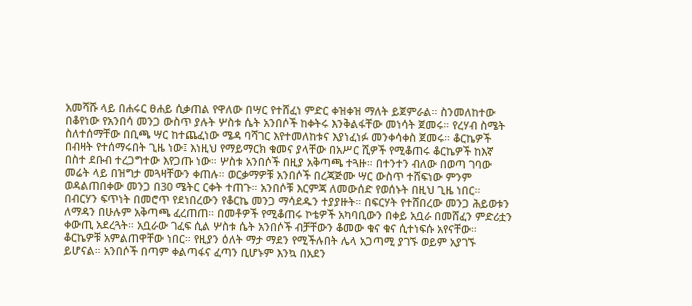አመሻሹ ላይ በሐሩር ፀሐይ ሲቃጠል የዋለው በሣር የተሸፈነ ምድር ቀዝቀዝ ማለት ይጀምራል። ስንመለከተው በቆየነው የአንበሳ መንጋ ውስጥ ያሉት ሦስቱ ሴት አንበሶች ከቀትሩ እንቅልፋቸው መነሳት ጀመሩ። የረሃብ ስሜት ስለተሰማቸው በቢጫ ሣር ከተጨፈነው ሜዳ ባሻገር እየተመለከቱና እያነፈነፉ መንቀሳቀስ ጀመሩ። ቆርኬዎች በብዛት የተሰማሩበት ጊዜ ነው፤ እነዚህ የማይማርክ ቁመና ያላቸው በአሥር ሺዎች የሚቆጠሩ ቆርኬዎች ከእኛ በስተ ደቡብ ተረጋግተው እየጋጡ ነው። ሦስቱ አንበሶች በዚያ አቅጣጫ ተጓዙ። በተንተን ብለው በወጣ ገባው መሬት ላይ በዝግታ መጓዛቸውን ቀጠሉ። ወርቃማዎቹ አንበሶች በረጃጅሙ ሣር ውስጥ ተሸፍነው ምንም ወዳልጠበቀው መንጋ በ30 ሜትር ርቀት ተጠጉ። አንበሶቹ እርምጃ ለመውሰድ የወሰኑት በዚህ ጊዜ ነበር። በብርሃን ፍጥነት በመሮጥ የደነበረውን የቆርኬ መንጋ ማሳደዱን ተያያዙት። በፍርሃት የተሸበረው መንጋ ሕይወቱን ለማዳን በሁሉም አቅጣጫ ፈረጠጠ። በመቶዎች የሚቆጠሩ ኮቴዎች አካባቢውን በቀይ አቧራ በመሸፈን ምድሪቷን ቀውጢ አደረጓት። አቧራው ገፈፍ ሲል ሦስቱ ሴት አንበሶች ብቻቸውን ቆመው ቁና ቁና ሲተነፍሱ አየናቸው። ቆርኬዎቹ አምልጠዋቸው ነበር። የዚያን ዕለት ማታ ማደን የሚችሉበት ሌላ አጋጣሚ ያገኙ ወይም አያገኙ ይሆናል። አንበሶች በጣም ቀልጣፋና ፈጣን ቢሆኑም እንኳ በአደን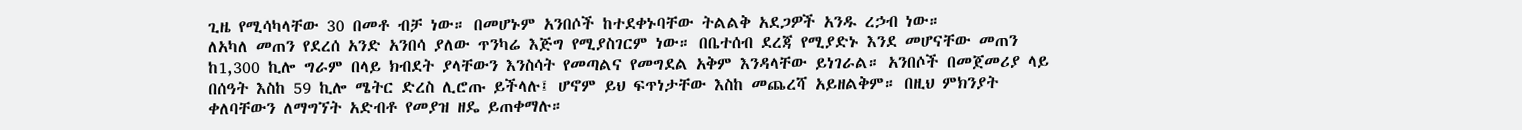ጊዜ የሚሳካላቸው 30 በመቶ ብቻ ነው። በመሆኑም አንበሶች ከተደቀኑባቸው ትልልቅ አደጋዎች አንዱ ረኃብ ነው።
ለአካለ መጠን የደረሰ አንድ አንበሳ ያለው ጥንካሬ እጅግ የሚያስገርም ነው። በቤተሰብ ደረጃ የሚያድኑ እንደ መሆናቸው መጠን ከ1,300 ኪሎ ግራም በላይ ክብደት ያላቸውን እንስሳት የመጣልና የመግደል አቅም እንዳላቸው ይነገራል። አንበሶች በመጀመሪያ ላይ በሰዓት እስከ 59 ኪሎ ሜትር ድረስ ሊሮጡ ይችላሉ፤ ሆኖም ይህ ፍጥነታቸው እስከ መጨረሻ አይዘልቅም። በዚህ ምክንያት ቀለባቸውን ለማግኘት አድብቶ የመያዝ ዘዴ ይጠቀማሉ።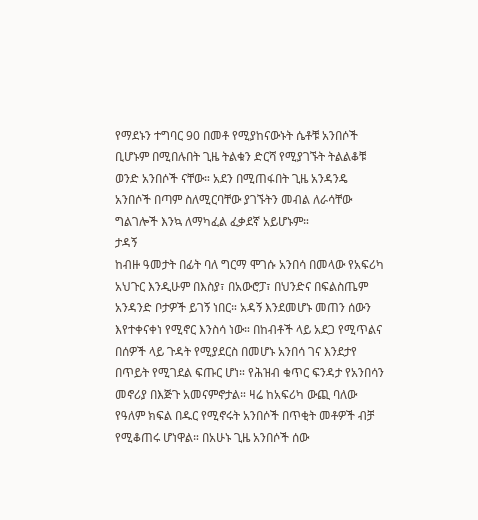የማደኑን ተግባር 90 በመቶ የሚያከናውኑት ሴቶቹ አንበሶች ቢሆኑም በሚበሉበት ጊዜ ትልቁን ድርሻ የሚያገኙት ትልልቆቹ ወንድ አንበሶች ናቸው። አደን በሚጠፋበት ጊዜ አንዳንዴ አንበሶች በጣም ስለሚርባቸው ያገኙትን መብል ለራሳቸው ግልገሎች እንኳ ለማካፈል ፈቃደኛ አይሆኑም።
ታዳኝ
ከብዙ ዓመታት በፊት ባለ ግርማ ሞገሱ አንበሳ በመላው የአፍሪካ አህጉር እንዲሁም በእስያ፣ በአውሮፓ፣ በህንድና በፍልስጤም አንዳንድ ቦታዎች ይገኝ ነበር። አዳኝ እንደመሆኑ መጠን ሰውን እየተቀናቀነ የሚኖር እንስሳ ነው። በከብቶች ላይ አደጋ የሚጥልና በሰዎች ላይ ጉዳት የሚያደርስ በመሆኑ አንበሳ ገና እንደታየ በጥይት የሚገደል ፍጡር ሆነ። የሕዝብ ቁጥር ፍንዳታ የአንበሳን መኖሪያ በእጅጉ አመናምኖታል። ዛሬ ከአፍሪካ ውጪ ባለው የዓለም ክፍል በዱር የሚኖሩት አንበሶች በጥቂት መቶዎች ብቻ የሚቆጠሩ ሆነዋል። በአሁኑ ጊዜ አንበሶች ሰው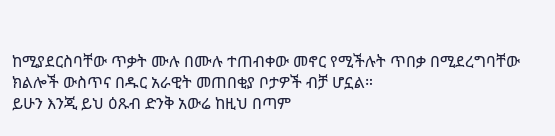ከሚያደርስባቸው ጥቃት ሙሉ በሙሉ ተጠብቀው መኖር የሚችሉት ጥበቃ በሚደረግባቸው ክልሎች ውስጥና በዱር አራዊት መጠበቂያ ቦታዎች ብቻ ሆኗል።
ይሁን እንጂ ይህ ዕጹብ ድንቅ አውሬ ከዚህ በጣም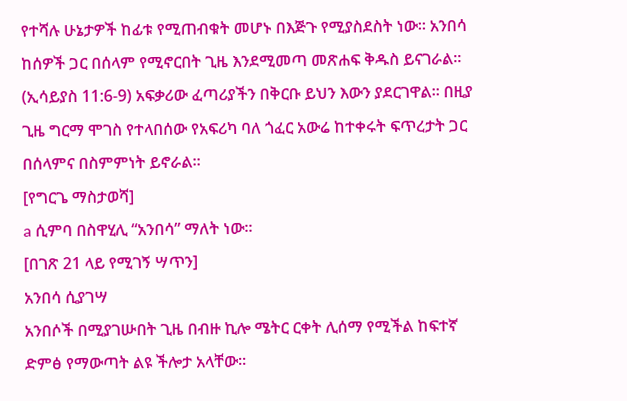የተሻሉ ሁኔታዎች ከፊቱ የሚጠብቁት መሆኑ በእጅጉ የሚያስደስት ነው። አንበሳ ከሰዎች ጋር በሰላም የሚኖርበት ጊዜ እንደሚመጣ መጽሐፍ ቅዱስ ይናገራል። (ኢሳይያስ 11:6-9) አፍቃሪው ፈጣሪያችን በቅርቡ ይህን እውን ያደርገዋል። በዚያ ጊዜ ግርማ ሞገስ የተላበሰው የአፍሪካ ባለ ጎፈር አውሬ ከተቀሩት ፍጥረታት ጋር በሰላምና በስምምነት ይኖራል።
[የግርጌ ማስታወሻ]
a ሲምባ በስዋሂሊ “አንበሳ” ማለት ነው።
[በገጽ 21 ላይ የሚገኝ ሣጥን]
አንበሳ ሲያገሣ
አንበሶች በሚያገሡበት ጊዜ በብዙ ኪሎ ሜትር ርቀት ሊሰማ የሚችል ከፍተኛ ድምፅ የማውጣት ልዩ ችሎታ አላቸው።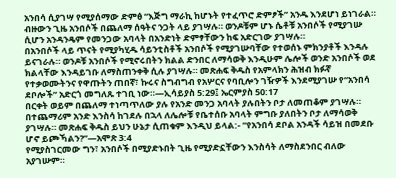አንበሳ ሲያገሣ የሚያሰማው ድምፅ “እጅግ ማራኪ ከሆኑት የተፈጥሮ ድምፆች” አንዱ እንደሆነ ይነገራል። ብዙውን ጊዜ አንበሶች በጨለማ ሰዓትና ንጋት ላይ ያገሣሉ። ወንዶቹም ሆኑ ሴቶቹ አንበሶች የሚያገሡ ሲሆን አንዳንዴም የመንጋው አባላት በአንድነት ድምፃቸውን ከፍ አድርገው ያገሣሉ።
በአንበሶች ላይ ጥናት የሚያካሂዱ ሳይንቲስቶች አንበሶች የሚያገሡባቸው የተወሰኑ ምክንያቶች እንዳሉ ይናገራሉ። ወንዶቹ አንበሶች የሚኖሩበትን ክልል ድንበር ለማሳወቅ እንዲሁም ሌሎች ወንድ አንበሶች ወደ ክልላቸው እንዳይገቡ ለማስጠንቀቅ ሲሉ ያገሣሉ። መጽሐፍ ቅዱስ የአምላክን ሕዝብ ክፉኛ የተቃወሙትንና የዋጡትን ጠበኛ፣ ኩሩና ስግብግብ የአሦርና የባቢሎን ገዥዎች እንደሚያገሡ የ“አንበሳ ደቦሎች” አድርጎ መግለጹ ተገቢ ነው።—ኢሳይያስ 5:29፤ ኤርምያስ 50:17
በርቀት ወይም በጨለማ ተነጣጥለው ያሉ የአንድ መንጋ አባላት ያሉበትን ቦታ ለመጠቆም ያገሣሉ። በተጨማሪም አንድ እንስሳ ከገደሉ በኋላ ለሌሎቹ የቤተሰቡ አባላት ምግቡ ያለበትን ቦታ ለማሳወቅ ያገሣሉ። መጽሐፍ ቅዱስ ይህን ሁኔታ ሲጠቁም እንዲህ ይላል:- “የአንበሳ ደቦል አንዳች ሳይዝ በመደቡ ሆኖ ይጮኻልን?”—አሞጽ 3:4
የሚያስገርመው ግን፣ አንበሶች በሚያድኑበት ጊዜ የሚያድኗቸውን እንስሳት ለማስደንበር ብለው አያገሡም።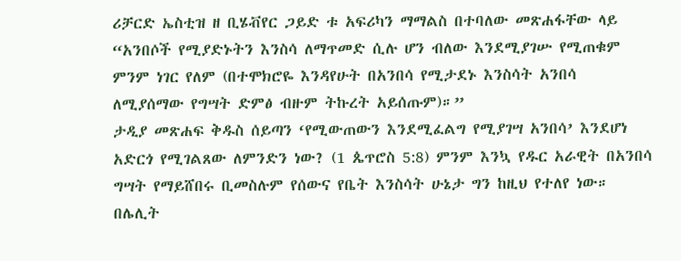ሪቻርድ ኤስቲዝ ዘ ቢሄቭየር ጋይድ ቱ አፍሪካን ማማልስ በተባለው መጽሐፋቸው ላይ “አንበሶች የሚያድኑትን እንስሳ ለማጥመድ ሲሉ ሆን ብለው እንደሚያገሡ የሚጠቁም ምንም ነገር የለም (በተሞክሮዬ እንዳየሁት በአንበሳ የሚታደኑ እንስሳት አንበሳ ለሚያሰማው የግሣት ድምፅ ብዙም ትኩረት አይሰጡም)።”
ታዲያ መጽሐፍ ቅዱስ ሰይጣን ‘የሚውጠውን እንደሚፈልግ የሚያገሣ አንበሳ’ እንደሆነ አድርጎ የሚገልጸው ለምንድን ነው? (1 ጴጥሮስ 5:8) ምንም እንኳ የዱር አራዊት በአንበሳ ግሣት የማይሸበሩ ቢመስሉም የሰውና የቤት እንስሳት ሁኔታ ግን ከዚህ የተለየ ነው። በሌሊት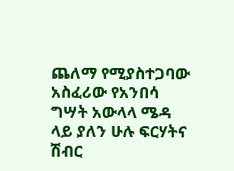ጨለማ የሚያስተጋባው አስፈሪው የአንበሳ ግሣት አውላላ ሜዳ ላይ ያለን ሁሉ ፍርሃትና ሽብር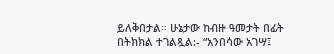ይለቅበታል። ሁኔታው ከብዙ ዓመታት በፊት በትክክል ተገልጿል:- “አንበሳው አገሣ፤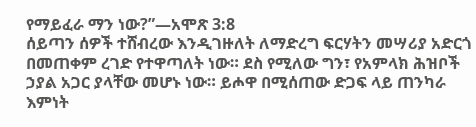የማይፈራ ማን ነው?”—አሞጽ 3:8
ሰይጣን ሰዎች ተሸብረው እንዲገዙለት ለማድረግ ፍርሃትን መሣሪያ አድርጎ በመጠቀም ረገድ የተዋጣለት ነው። ደስ የሚለው ግን፣ የአምላክ ሕዝቦች ኃያል አጋር ያላቸው መሆኑ ነው። ይሖዋ በሚሰጠው ድጋፍ ላይ ጠንካራ እምነት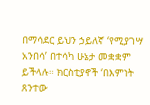በማሳደር ይህን ኃይለኛ ‘የሚያገሣ አንበሳ’ በተሳካ ሁኔታ መቋቋም ይችላሉ። ክርስቲያኖች ‘በእምነት ጸንተው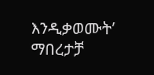እንዲቃወሙት’ ማበረታቻ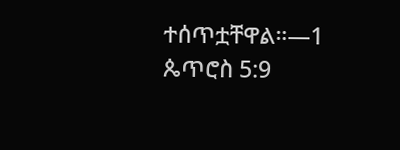ተሰጥቷቸዋል።—1 ጴጥሮስ 5:9